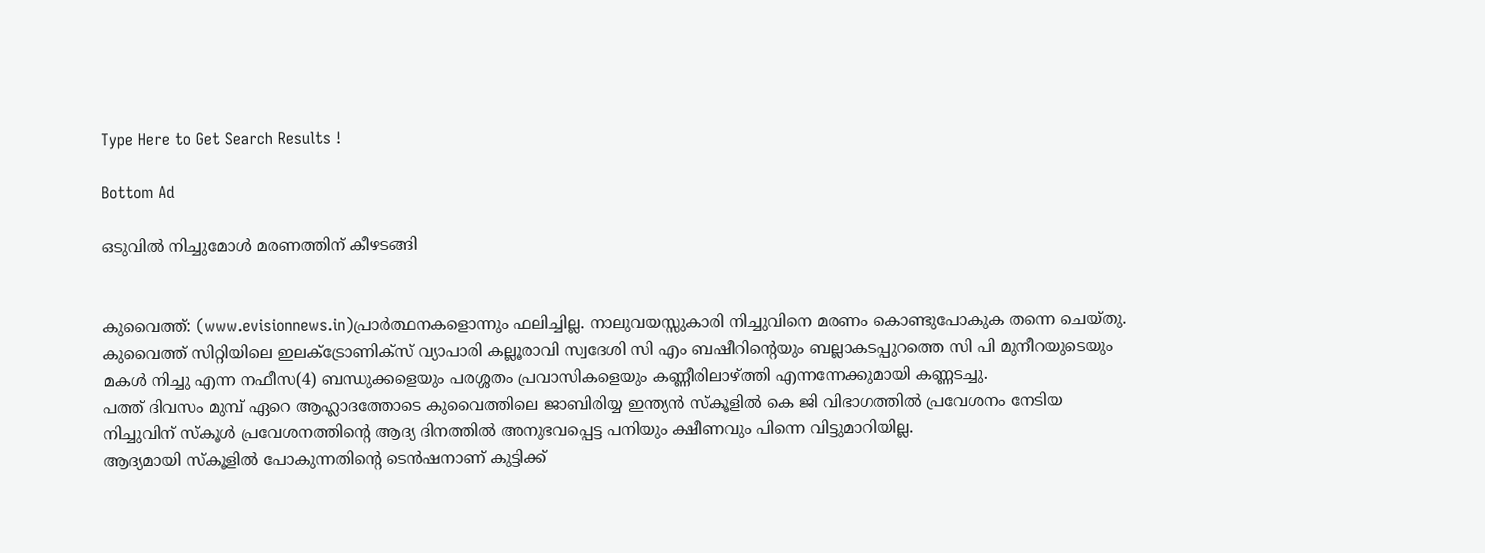Type Here to Get Search Results !

Bottom Ad

ഒടുവില്‍ നിച്ചുമോള്‍ മരണത്തിന് കീഴടങ്ങി


കുവൈത്ത്: (www.evisionnews.in)പ്രാര്‍ത്ഥനകളൊന്നും ഫലിച്ചില്ല. നാലുവയസ്സുകാരി നിച്ചുവിനെ മരണം കൊണ്ടുപോകുക തന്നെ ചെയ്തു. കുവൈത്ത് സിറ്റിയിലെ ഇലക്‌ട്രോണിക്‌സ് വ്യാപാരി കല്ലൂരാവി സ്വദേശി സി എം ബഷീറിന്റെയും ബല്ലാകടപ്പുറത്തെ സി പി മുനീറയുടെയും മകള്‍ നിച്ചു എന്ന നഫീസ(4) ബന്ധുക്കളെയും പരശ്ശതം പ്രവാസികളെയും കണ്ണീരിലാഴ്ത്തി എന്നന്നേക്കുമായി കണ്ണടച്ചു.
പത്ത് ദിവസം മുമ്പ് ഏറെ ആഹ്ലാദത്തോടെ കുവൈത്തിലെ ജാബിരിയ്യ ഇന്ത്യന്‍ സ്‌കൂളില്‍ കെ ജി വിഭാഗത്തില്‍ പ്രവേശനം നേടിയ നിച്ചുവിന് സ്‌കൂള്‍ പ്രവേശനത്തിന്റെ ആദ്യ ദിനത്തില്‍ അനുഭവപ്പെട്ട പനിയും ക്ഷീണവും പിന്നെ വിട്ടുമാറിയില്ല.
ആദ്യമായി സ്‌കൂളില്‍ പോകുന്നതിന്റെ ടെന്‍ഷനാണ് കുട്ടിക്ക്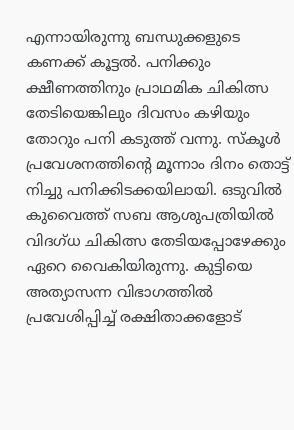എന്നായിരുന്നു ബന്ധുക്കളുടെ കണക്ക് കൂട്ടല്‍. പനിക്കും ക്ഷീണത്തിനും പ്രാഥമിക ചികിത്സ തേടിയെങ്കിലും ദിവസം കഴിയും തോറും പനി കടുത്ത് വന്നു. സ്‌കൂള്‍ പ്രവേശനത്തിന്റെ മൂന്നാം ദിനം തൊട്ട് നിച്ചു പനിക്കിടക്കയിലായി. ഒടുവില്‍ കുവൈത്ത് സബ ആശുപത്രിയില്‍ വിദഗ്ധ ചികിത്സ തേടിയപ്പോഴേക്കും ഏറെ വൈകിയിരുന്നു. കുട്ടിയെ അത്യാസന്ന വിഭാഗത്തില്‍ പ്രവേശിപ്പിച്ച് രക്ഷിതാക്കളോട്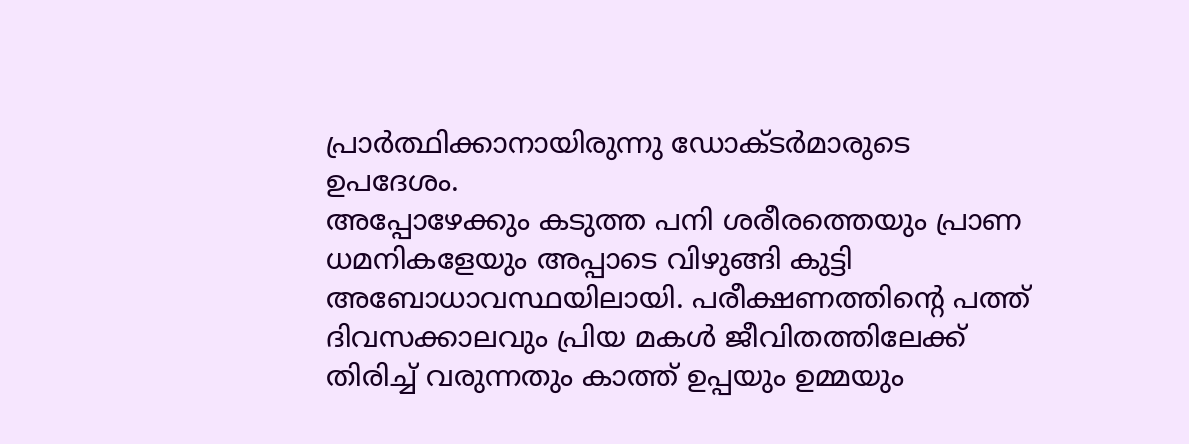പ്രാര്‍ത്ഥിക്കാനായിരുന്നു ഡോക്ടര്‍മാരുടെ ഉപദേശം.
അപ്പോഴേക്കും കടുത്ത പനി ശരീരത്തെയും പ്രാണ ധമനികളേയും അപ്പാടെ വിഴുങ്ങി കുട്ടി അബോധാവസ്ഥയിലായി. പരീക്ഷണത്തിന്റെ പത്ത് ദിവസക്കാലവും പ്രിയ മകള്‍ ജീവിതത്തിലേക്ക് തിരിച്ച് വരുന്നതും കാത്ത് ഉപ്പയും ഉമ്മയും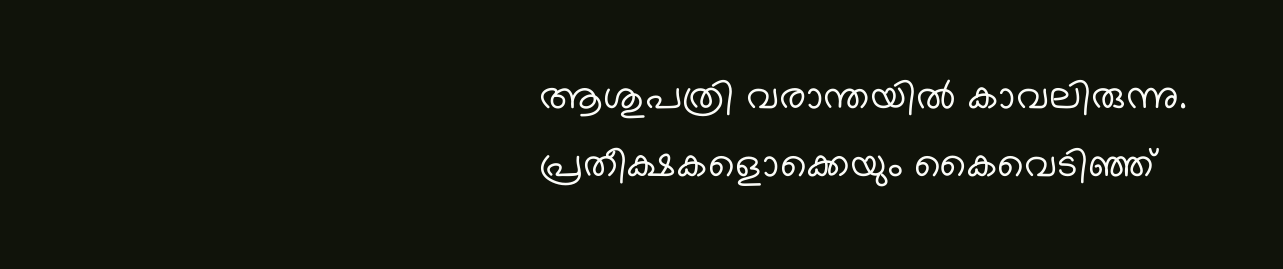ആശുപത്രി വരാന്തയില്‍ കാവലിരുന്നു.
പ്രതീക്ഷകളൊക്കെയും കൈവെടിഞ്ഞ്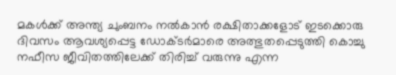മകള്‍ക്ക് അന്ത്യ ചുംബനം നല്‍കാന്‍ രക്ഷിതാക്കളോട് ഇടക്കൊരു ദിവസം ആവശ്യപ്പെട്ട ഡോക്ടര്‍മാരെ അത്ഭുതപ്പെടുത്തി കൊച്ചു നഫീസ ജീവിതത്തിലേക്ക് തിരിച്ച് വരുന്നു എന്ന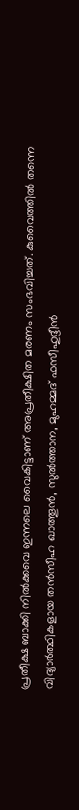പ്രതീക്ഷ ബാക്കി നില്‍ക്കവെ ഇന്നലെ വൈകിട്ടാണ് അപ്രതീക്ഷിത മരണം സംഭവിച്ചത്. കുവൈത്തില്‍ തന്നെ വിദ്യാര്‍ത്ഥികളായ തന്‍സീഹ ഖാത്തൂന്‍, സുല്‍ത്താന, മുഹമ്മദ് ഫസീഹുദ്ദീന്‍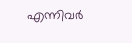എന്നിവര്‍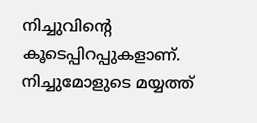നിച്ചുവിന്റെ കൂടെപ്പിറപ്പുകളാണ്. നിച്ചുമോളുടെ മയ്യത്ത്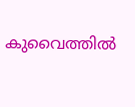കുവൈത്തില്‍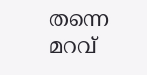തന്നെ മറവ്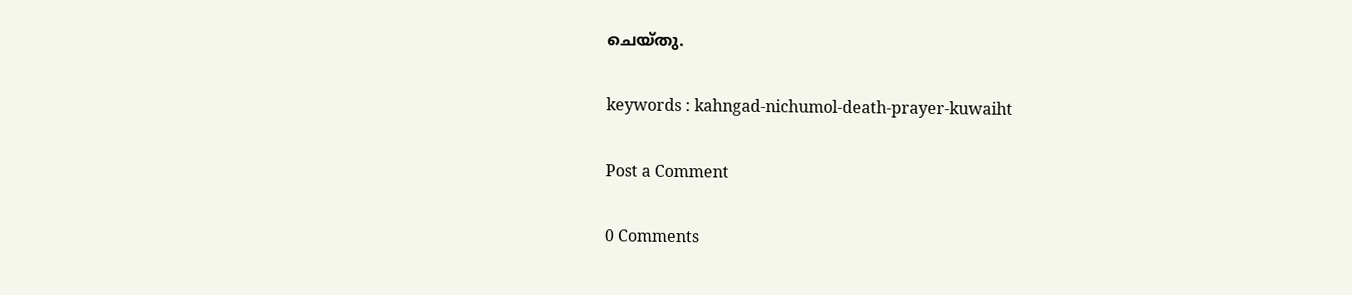ചെയ്തു.

keywords : kahngad-nichumol-death-prayer-kuwaiht

Post a Comment

0 Comments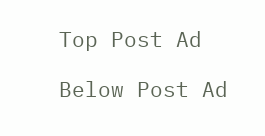Top Post Ad

Below Post Ad